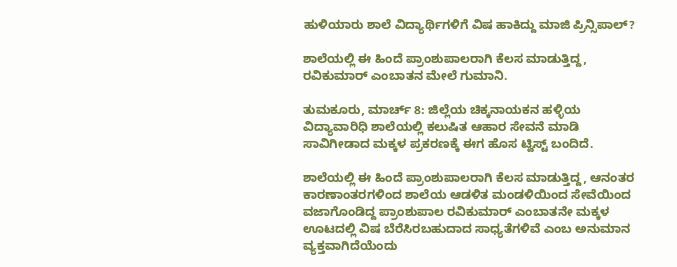ಹುಳಿಯಾರು ಶಾಲೆ ವಿದ್ಯಾರ್ಥಿಗಳಿಗೆ ವಿಷ ಹಾಕಿದ್ದು ಮಾಜಿ ಪ್ರಿನ್ಸಿಪಾಲ್?

ಶಾಲೆಯಲ್ಲಿ ಈ ಹಿಂದೆ ಪ್ರಾಂಶುಪಾಲರಾಗಿ ಕೆಲಸ ಮಾಡುತ್ತಿದ್ದ, ರವಿಕುಮಾರ್ ಎಂಬಾತನ ಮೇಲೆ ಗುಮಾನಿ.

ತುಮಕೂರು, ಮಾರ್ಚ್ 8: ಜಿಲ್ಲೆಯ ಚಿಕ್ಕನಾಯಕನ ಹಳ್ಳಿಯ ವಿದ್ಯಾವಾರಿಧಿ ಶಾಲೆಯಲ್ಲಿ ಕಲುಷಿತ ಆಹಾರ ಸೇವನೆ ಮಾಡಿ ಸಾವಿಗೀಡಾದ ಮಕ್ಕಳ ಪ್ರಕರಣಕ್ಕೆ ಈಗ ಹೊಸ ಟ್ವಿಸ್ಟ್ ಬಂದಿದೆ.

ಶಾಲೆಯಲ್ಲಿ ಈ ಹಿಂದೆ ಪ್ರಾಂಶುಪಾಲರಾಗಿ ಕೆಲಸ ಮಾಡುತ್ತಿದ್ದ, ಆನಂತರ ಕಾರಣಾಂತರಗಳಿಂದ ಶಾಲೆಯ ಆಡಳಿತ ಮಂಡಳಿಯಿಂದ ಸೇವೆಯಿಂದ ವಜಾಗೊಂಡಿದ್ದ ಪ್ರಾಂಶುಪಾಲ ರವಿಕುಮಾರ್ ಎಂಬಾತನೇ ಮಕ್ಕಳ ಊಟದಲ್ಲಿ ವಿಷ ಬೆರೆಸಿರಬಹುದಾದ ಸಾಧ್ಯತೆಗಳಿವೆ ಎಂಬ ಅನುಮಾನ ವ್ಯಕ್ತವಾಗಿದೆಯೆಂದು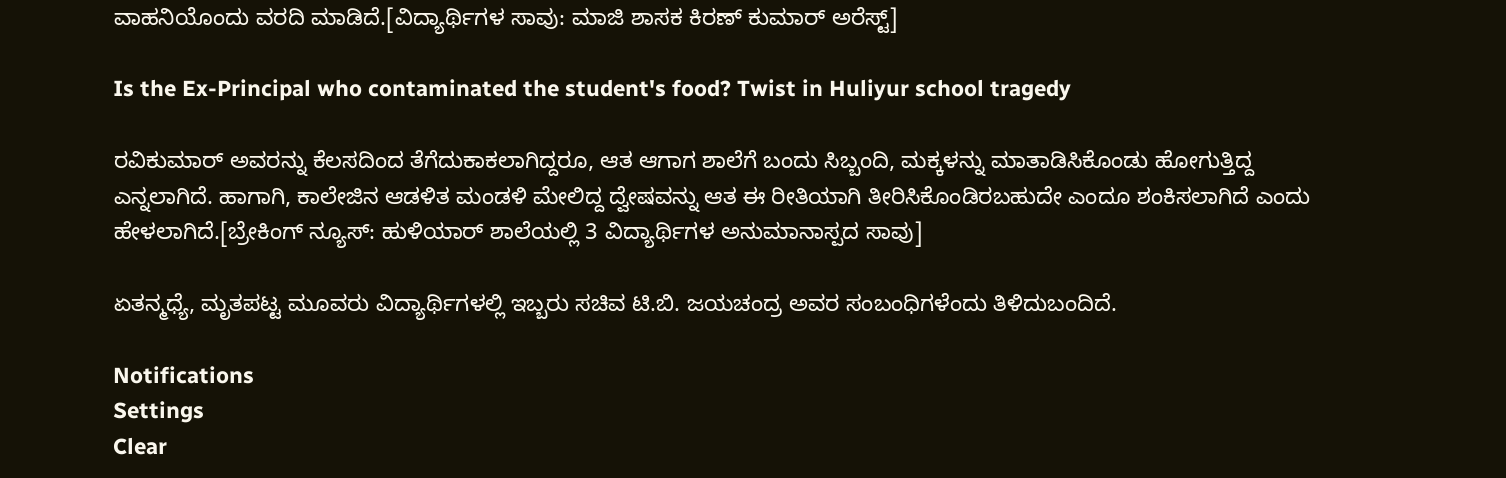ವಾಹನಿಯೊಂದು ವರದಿ ಮಾಡಿದೆ.[ವಿದ್ಯಾರ್ಥಿಗಳ ಸಾವು: ಮಾಜಿ ಶಾಸಕ ಕಿರಣ್ ಕುಮಾರ್ ಅರೆಸ್ಟ್]

Is the Ex-Principal who contaminated the student's food? Twist in Huliyur school tragedy

ರವಿಕುಮಾರ್ ಅವರನ್ನು ಕೆಲಸದಿಂದ ತೆಗೆದುಕಾಕಲಾಗಿದ್ದರೂ, ಆತ ಆಗಾಗ ಶಾಲೆಗೆ ಬಂದು ಸಿಬ್ಬಂದಿ, ಮಕ್ಕಳನ್ನು ಮಾತಾಡಿಸಿಕೊಂಡು ಹೋಗುತ್ತಿದ್ದ ಎನ್ನಲಾಗಿದೆ. ಹಾಗಾಗಿ, ಕಾಲೇಜಿನ ಆಡಳಿತ ಮಂಡಳಿ ಮೇಲಿದ್ದ ದ್ವೇಷವನ್ನು ಆತ ಈ ರೀತಿಯಾಗಿ ತೀರಿಸಿಕೊಂಡಿರಬಹುದೇ ಎಂದೂ ಶಂಕಿಸಲಾಗಿದೆ ಎಂದು ಹೇಳಲಾಗಿದೆ.[ಬ್ರೇಕಿಂಗ್ ನ್ಯೂಸ್: ಹುಳಿಯಾರ್ ಶಾಲೆಯಲ್ಲಿ 3 ವಿದ್ಯಾರ್ಥಿಗಳ ಅನುಮಾನಾಸ್ಪದ ಸಾವು]

ಏತನ್ಮಧ್ಯೆ, ಮೃತಪಟ್ಟ ಮೂವರು ವಿದ್ಯಾರ್ಥಿಗಳಲ್ಲಿ ಇಬ್ಬರು ಸಚಿವ ಟಿ.ಬಿ. ಜಯಚಂದ್ರ ಅವರ ಸಂಬಂಧಿಗಳೆಂದು ತಿಳಿದುಬಂದಿದೆ.

Notifications
Settings
Clear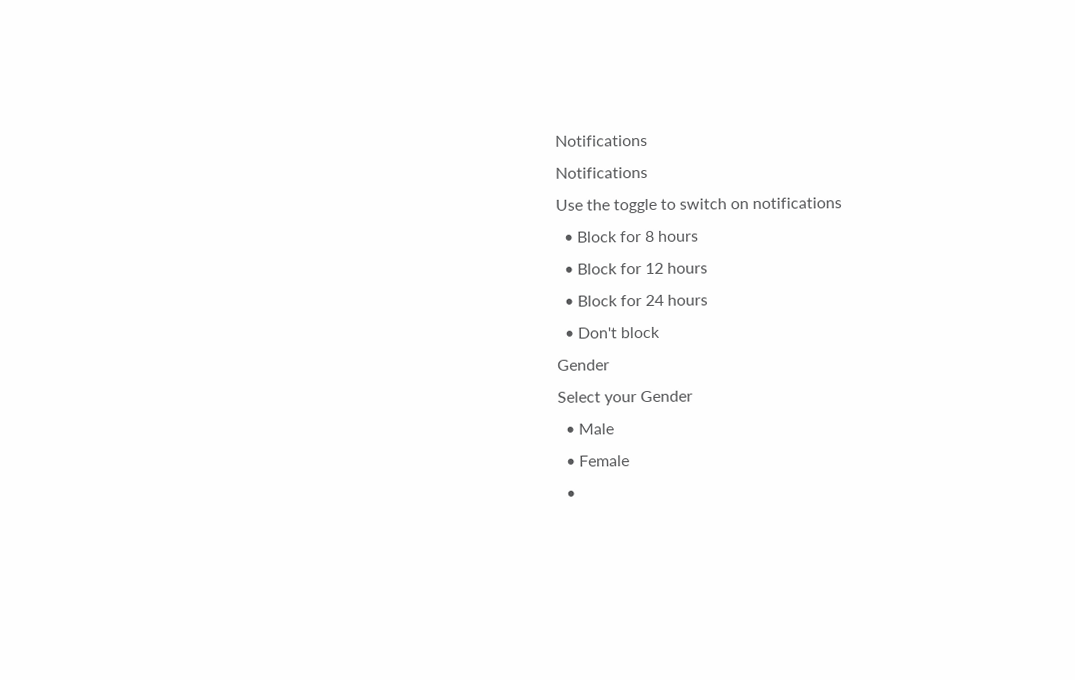Notifications
Notifications
Use the toggle to switch on notifications
  • Block for 8 hours
  • Block for 12 hours
  • Block for 24 hours
  • Don't block
Gender
Select your Gender
  • Male
  • Female
  •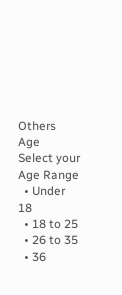Others
Age
Select your Age Range
  • Under 18
  • 18 to 25
  • 26 to 35
  • 36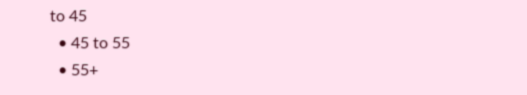to 45
  • 45 to 55
  • 55+